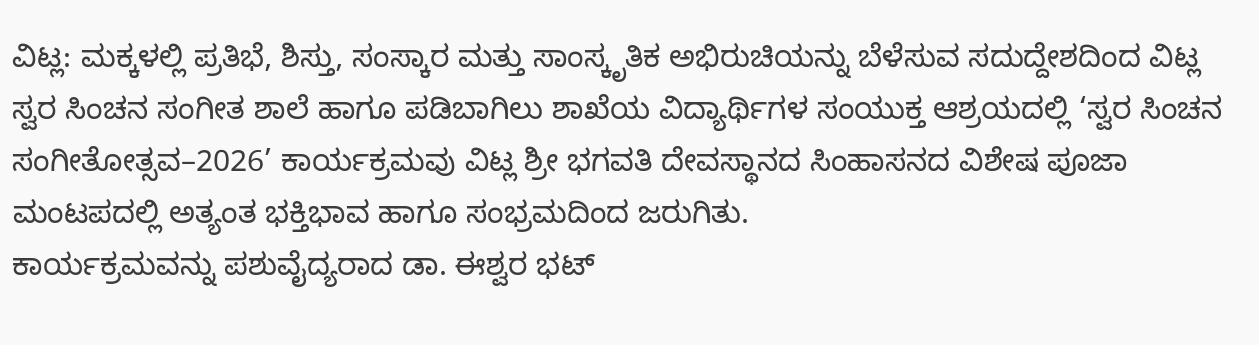ವಿಟ್ಲ: ಮಕ್ಕಳಲ್ಲಿ ಪ್ರತಿಭೆ, ಶಿಸ್ತು, ಸಂಸ್ಕಾರ ಮತ್ತು ಸಾಂಸ್ಕೃತಿಕ ಅಭಿರುಚಿಯನ್ನು ಬೆಳೆಸುವ ಸದುದ್ದೇಶದಿಂದ ವಿಟ್ಲ ಸ್ವರ ಸಿಂಚನ ಸಂಗೀತ ಶಾಲೆ ಹಾಗೂ ಪಡಿಬಾಗಿಲು ಶಾಖೆಯ ವಿದ್ಯಾರ್ಥಿಗಳ ಸಂಯುಕ್ತ ಆಶ್ರಯದಲ್ಲಿ ‘ಸ್ವರ ಸಿಂಚನ ಸಂಗೀತೋತ್ಸವ–2026’ ಕಾರ್ಯಕ್ರಮವು ವಿಟ್ಲ ಶ್ರೀ ಭಗವತಿ ದೇವಸ್ಥಾನದ ಸಿಂಹಾಸನದ ವಿಶೇಷ ಪೂಜಾ ಮಂಟಪದಲ್ಲಿ ಅತ್ಯಂತ ಭಕ್ತಿಭಾವ ಹಾಗೂ ಸಂಭ್ರಮದಿಂದ ಜರುಗಿತು.
ಕಾರ್ಯಕ್ರಮವನ್ನು ಪಶುವೈದ್ಯರಾದ ಡಾ. ಈಶ್ವರ ಭಟ್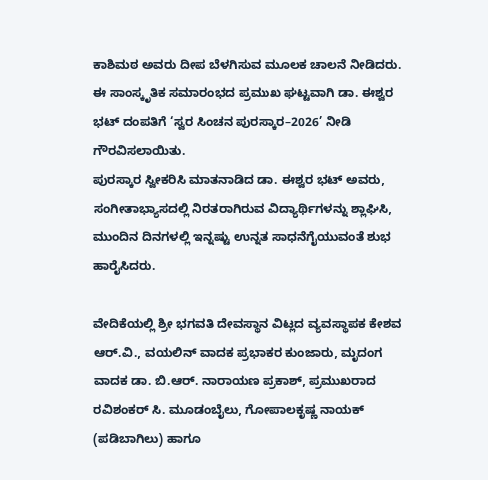ಕಾಶಿಮಠ ಅವರು ದೀಪ ಬೆಳಗಿಸುವ ಮೂಲಕ ಚಾಲನೆ ನೀಡಿದರು. ಈ ಸಾಂಸ್ಕೃತಿಕ ಸಮಾರಂಭದ ಪ್ರಮುಖ ಘಟ್ಟವಾಗಿ ಡಾ. ಈಶ್ವರ ಭಟ್ ದಂಪತಿಗೆ ‘ಸ್ವರ ಸಿಂಚನ ಪುರಸ್ಕಾರ–2026’ ನೀಡಿ ಗೌರವಿಸಲಾಯಿತು.
ಪುರಸ್ಕಾರ ಸ್ವೀಕರಿಸಿ ಮಾತನಾಡಿದ ಡಾ. ಈಶ್ವರ ಭಟ್ ಅವರು, ಸಂಗೀತಾಭ್ಯಾಸದಲ್ಲಿ ನಿರತರಾಗಿರುವ ವಿದ್ಯಾರ್ಥಿಗಳನ್ನು ಶ್ಲಾಘಿಸಿ, ಮುಂದಿನ ದಿನಗಳಲ್ಲಿ ಇನ್ನಷ್ಟು ಉನ್ನತ ಸಾಧನೆಗೈಯುವಂತೆ ಶುಭ ಹಾರೈಸಿದರು.

ವೇದಿಕೆಯಲ್ಲಿ ಶ್ರೀ ಭಗವತಿ ದೇವಸ್ಥಾನ ವಿಟ್ಲದ ವ್ಯವಸ್ಥಾಪಕ ಕೇಶವ ಆರ್.ವಿ., ವಯಲಿನ್ ವಾದಕ ಪ್ರಭಾಕರ ಕುಂಜಾರು, ಮೃದಂಗ ವಾದಕ ಡಾ. ಬಿ.ಆರ್. ನಾರಾಯಣ ಪ್ರಕಾಶ್, ಪ್ರಮುಖರಾದ ರವಿಶಂಕರ್ ಸಿ. ಮೂಡಂಬೈಲು, ಗೋಪಾಲಕೃಷ್ಣ ನಾಯಕ್ (ಪಡಿಬಾಗಿಲು) ಹಾಗೂ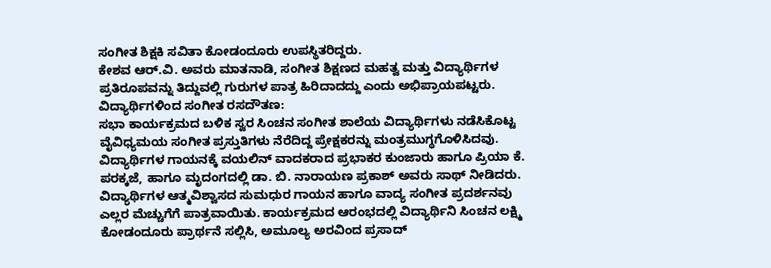ಸಂಗೀತ ಶಿಕ್ಷಕಿ ಸವಿತಾ ಕೋಡಂದೂರು ಉಪಸ್ಥಿತರಿದ್ದರು.
ಕೇಶವ ಆರ್.ವಿ. ಅವರು ಮಾತನಾಡಿ, ಸಂಗೀತ ಶಿಕ್ಷಣದ ಮಹತ್ವ ಮತ್ತು ವಿದ್ಯಾರ್ಥಿಗಳ ಪ್ರತಿರೂಪವನ್ನು ತಿದ್ದುವಲ್ಲಿ ಗುರುಗಳ ಪಾತ್ರ ಹಿರಿದಾದದ್ದು ಎಂದು ಅಭಿಪ್ರಾಯಪಟ್ಟರು.
ವಿದ್ಯಾರ್ಥಿಗಳಿಂದ ಸಂಗೀತ ರಸದೌತಣ:
ಸಭಾ ಕಾರ್ಯಕ್ರಮದ ಬಳಿಕ ಸ್ವರ ಸಿಂಚನ ಸಂಗೀತ ಶಾಲೆಯ ವಿದ್ಯಾರ್ಥಿಗಳು ನಡೆಸಿಕೊಟ್ಟ ವೈವಿಧ್ಯಮಯ ಸಂಗೀತ ಪ್ರಸ್ತುತಿಗಳು ನೆರೆದಿದ್ದ ಪ್ರೇಕ್ಷಕರನ್ನು ಮಂತ್ರಮುಗ್ಧಗೊಳಿಸಿದವು. ವಿದ್ಯಾರ್ಥಿಗಳ ಗಾಯನಕ್ಕೆ ವಯಲಿನ್ ವಾದಕರಾದ ಪ್ರಭಾಕರ ಕುಂಜಾರು ಹಾಗೂ ಪ್ರಿಯಾ ಕೆ. ಪರಕ್ಕಜೆ, ಹಾಗೂ ಮೃದಂಗದಲ್ಲಿ ಡಾ. ಬಿ. ನಾರಾಯಣ ಪ್ರಕಾಶ್ ಅವರು ಸಾಥ್ ನೀಡಿದರು.
ವಿದ್ಯಾರ್ಥಿಗಳ ಆತ್ಮವಿಶ್ವಾಸದ ಸುಮಧುರ ಗಾಯನ ಹಾಗೂ ವಾದ್ಯ ಸಂಗೀತ ಪ್ರದರ್ಶನವು ಎಲ್ಲರ ಮೆಚ್ಚುಗೆಗೆ ಪಾತ್ರವಾಯಿತು. ಕಾರ್ಯಕ್ರಮದ ಆರಂಭದಲ್ಲಿ ವಿದ್ಯಾರ್ಥಿನಿ ಸಿಂಚನ ಲಕ್ಷ್ಮಿ ಕೋಡಂದೂರು ಪ್ರಾರ್ಥನೆ ಸಲ್ಲಿಸಿ, ಅಮೂಲ್ಯ ಅರವಿಂದ ಪ್ರಸಾದ್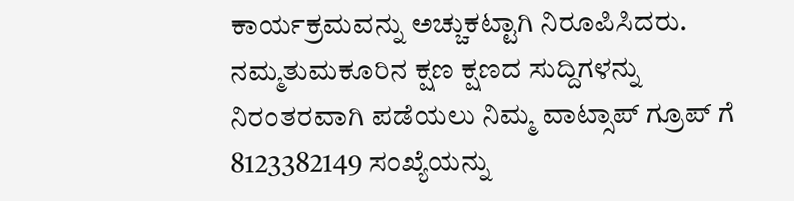ಕಾರ್ಯಕ್ರಮವನ್ನು ಅಚ್ಚುಕಟ್ಟಾಗಿ ನಿರೂಪಿಸಿದರು.
ನಮ್ಮತುಮಕೂರಿನ ಕ್ಷಣ ಕ್ಷಣದ ಸುದ್ದಿಗಳನ್ನು ನಿರಂತರವಾಗಿ ಪಡೆಯಲು ನಿಮ್ಮ ವಾಟ್ಸಾಪ್ ಗ್ರೂಪ್ ಗೆ 8123382149 ಸಂಖ್ಯೆಯನ್ನು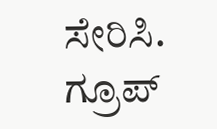ಸೇರಿಸಿ.
ಗ್ರೂಪ್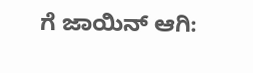ಗೆ ಜಾಯಿನ್ ಆಗಿ: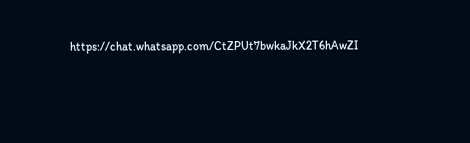https://chat.whatsapp.com/CtZPUt7bwkaJkX2T6hAwZI